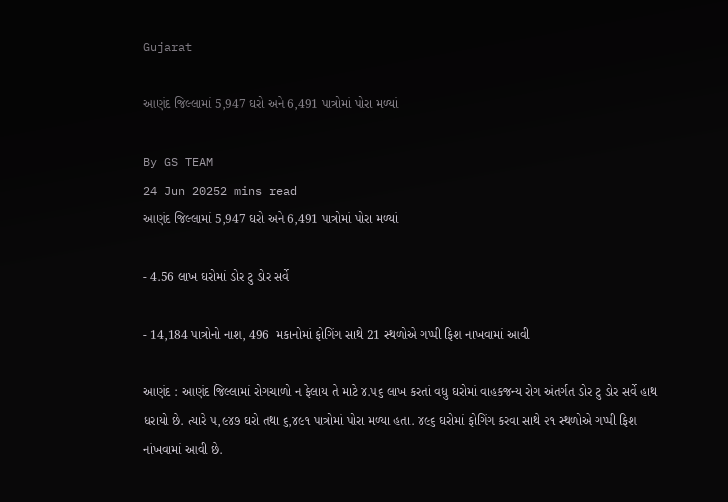Gujarat

આણંદ જિલ્લામાં 5,947 ઘરો અને 6,491 પાત્રોમાં પોરા મળ્યાં

By GS TEAM
24 Jun 20252 mins read
આણંદ જિલ્લામાં 5,947 ઘરો અને 6,491 પાત્રોમાં પોરા મળ્યાં

- 4.56 લાખ ઘરોમાં ડોર ટુ ડોર સર્વે

- 14,184 પાત્રોનો નાશ, 496  મકાનોમાં ફોગિંગ સાથે 21 સ્થળોએ ગપ્પી ફિશ નાખવામાં આવી

આણંદ : આણંદ જિલ્લામાં રોગચાળો ન ફેલાય તે માટે ૪.૫૬ લાખ કરતાં વધુ ઘરોમાં વાહકજન્ય રોગ અંતર્ગત ડોર ટુ ડોર સર્વે હાથ ધરાયો છે. ત્યારે ૫,૯૪૭ ઘરો તથા ૬,૪૯૧ પાત્રોમાં પોરા મળ્યા હતા. ૪૯૬ ઘરોમાં ફોગિંગ કરવા સાથે ૨૧ સ્થળોએ ગપ્પી ફિશ નાંખવામાં આવી છે.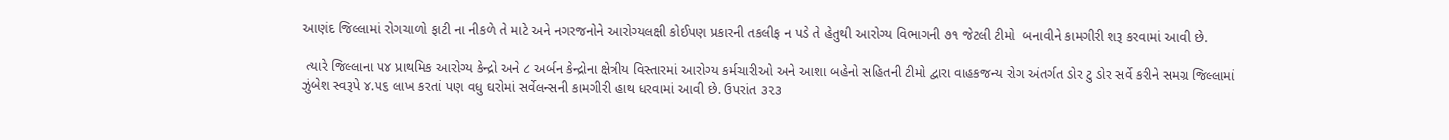આણંદ જિલ્લામાં રોગચાળો ફાટી ના નીકળે તે માટે અને નગરજનોને આરોગ્યલક્ષી કોઈપણ પ્રકારની તકલીફ ન પડે તે હેતુથી આરોગ્ય વિભાગની ૭૧ જેટલી ટીમો  બનાવીને કામગીરી શરૂ કરવામાં આવી છે.

 ત્યારે જિલ્લાના ૫૪ પ્રાથમિક આરોગ્ય કેન્દ્રો અને ૮ અર્બન કેન્દ્રોના ક્ષેત્રીય વિસ્તારમાં આરોગ્ય કર્મચારીઓ અને આશા બહેનો સહિતની ટીમો દ્વારા વાહકજન્ય રોગ અંતર્ગત ડોર ટુ ડોર સર્વે કરીને સમગ્ર જિલ્લામાં ઝુંબેશ સ્વરૂપે ૪.૫૬ લાખ કરતાં પણ વધુ ઘરોમાં સર્વેલન્સની કામગીરી હાથ ધરવામાં આવી છે. ઉપરાંત ૩૨૩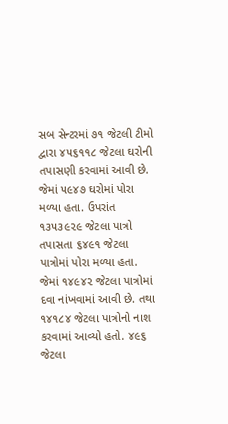સબ સેન્ટરમાં ૭૧ જેટલી ટીમો દ્વારા ૪૫૬૧૧૮ જેટલા ઘરોની તપાસણી કરવામાં આવી છે. જેમાં ૫૯૪૭ ઘરોમાં પોરા મળ્યા હતા. ઉપરાંત ૧૩૫૩૯૨૯ જેટલા પાત્રો તપાસતા ૬૪૯૧ જેટલા પાત્રોમાં પોરા મળ્યા હતા. જેમાં ૧૪૯૪૨ જેટલા પાત્રોમાં દવા નાંખવામાં આવી છે. તથા ૧૪૧૮૪ જેટલા પાત્રોનો નાશ કરવામાં આવ્યો હતો. ૪૯૬ જેટલા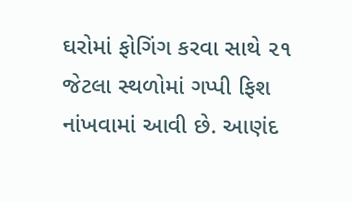ઘરોમાં ફોગિંગ કરવા સાથે ૨૧ જેટલા સ્થળોમાં ગપ્પી ફિશ નાંખવામાં આવી છે. આણંદ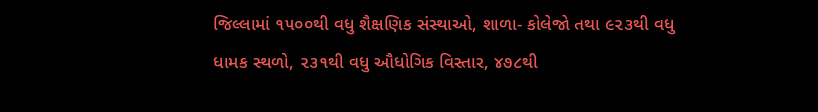જિલ્લામાં ૧૫૦૦થી વધુ શૈક્ષણિક સંસ્થાઓ, શાળા- કોલેજો તથા ૯૨૩થી વધુ ધામક સ્થળો, ૨૩૧થી વધુ ઔધોગિક વિસ્તાર, ૪૭૮થી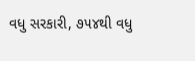વધુ સરકારી, ૭૫૪થી વધુ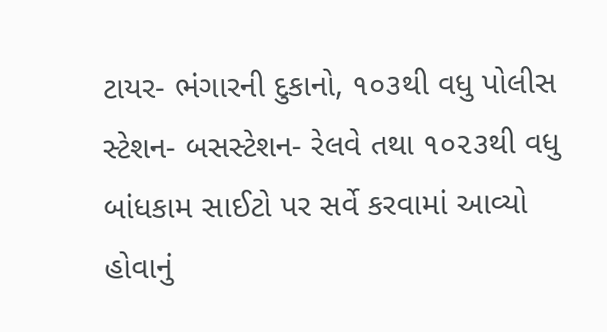ટાયર- ભંગારની દુકાનો, ૧૦૩થી વધુ પોલીસ સ્ટેશન- બસસ્ટેશન- રેલવે તથા ૧૦૨૩થી વધુ બાંધકામ સાઈટો પર સર્વે કરવામાં આવ્યો હોવાનું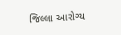જિલ્લા આરોગ્ય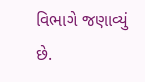વિભાગે જણાવ્યું છે.